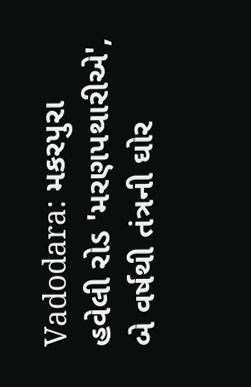Vadodara: મકરપુરા હવેલી રોડ 'મરણપથારીએ', બે વર્ષથી તંત્રની ઘોર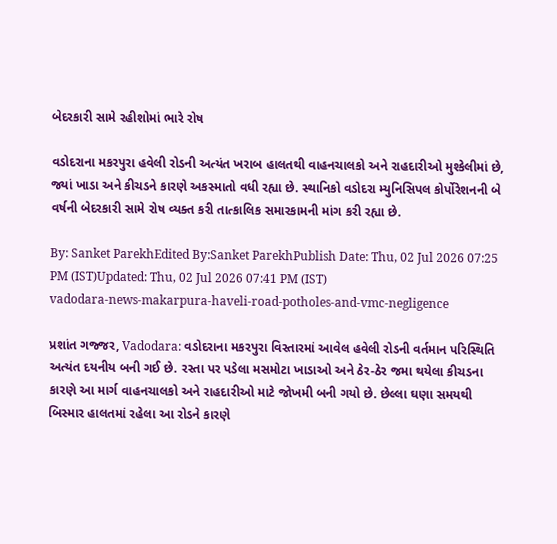બેદરકારી સામે રહીશોમાં ભારે રોષ

વડોદરાના મકરપુરા હવેલી રોડની અત્યંત ખરાબ હાલતથી વાહનચાલકો અને રાહદારીઓ મુશ્કેલીમાં છે, જ્યાં ખાડા અને કીચડને કારણે અકસ્માતો વધી રહ્યા છે. સ્થાનિકો વડોદરા મ્યુનિસિપલ કોર્પોરેશનની બે વર્ષની બેદરકારી સામે રોષ વ્યક્ત કરી તાત્કાલિક સમારકામની માંગ કરી રહ્યા છે.

By: Sanket ParekhEdited By:Sanket ParekhPublish Date: Thu, 02 Jul 2026 07:25 PM (IST)Updated: Thu, 02 Jul 2026 07:41 PM (IST)
vadodara-news-makarpura-haveli-road-potholes-and-vmc-negligence

પ્રશાંત ગજ્જર, Vadodara: વડોદરાના મકરપુરા વિસ્તારમાં આવેલ હવેલી રોડની વર્તમાન પરિસ્થિતિ અત્યંત દયનીય બની ગઈ છે. રસ્તા પર પડેલા મસમોટા ખાડાઓ અને ઠેર-ઠેર જમા થયેલા કીચડના કારણે આ માર્ગ વાહનચાલકો અને રાહદારીઓ માટે જોખમી બની ગયો છે. છેલ્લા ઘણા સમયથી બિસ્માર હાલતમાં રહેલા આ રોડને કારણે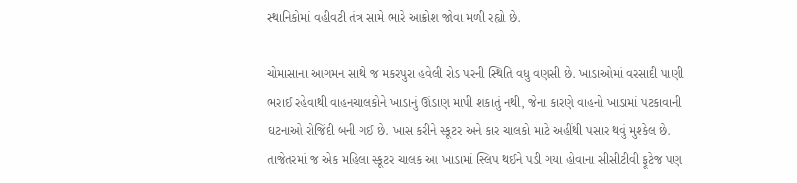સ્થાનિકોમાં વહીવટી તંત્ર સામે ભારે આક્રોશ જોવા મળી રહ્યો છે.

ચોમાસાના આગમન સાથે જ મકરપુરા હવેલી રોડ પરની સ્થિતિ વધુ વણસી છે. ખાડાઓમાં વરસાદી પાણી ભરાઈ રહેવાથી વાહનચાલકોને ખાડાનું ઊંડાણ માપી શકાતું નથી, જેના કારણે વાહનો ખાડામાં પટકાવાની ઘટનાઓ રોજિંદી બની ગઈ છે. ખાસ કરીને સ્કૂટર અને કાર ચાલકો માટે અહીંથી પસાર થવું મુશ્કેલ છે. તાજેતરમાં જ એક મહિલા સ્કૂટર ચાલક આ ખાડામાં સ્લિપ થઈને પડી ગયા હોવાના સીસીટીવી ફૂટેજ પણ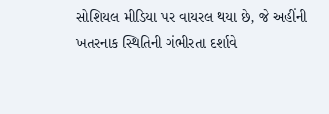સોશિયલ મીડિયા પર વાયરલ થયા છે, જે અહીંની ખતરનાક સ્થિતિની ગંભીરતા દર્શાવે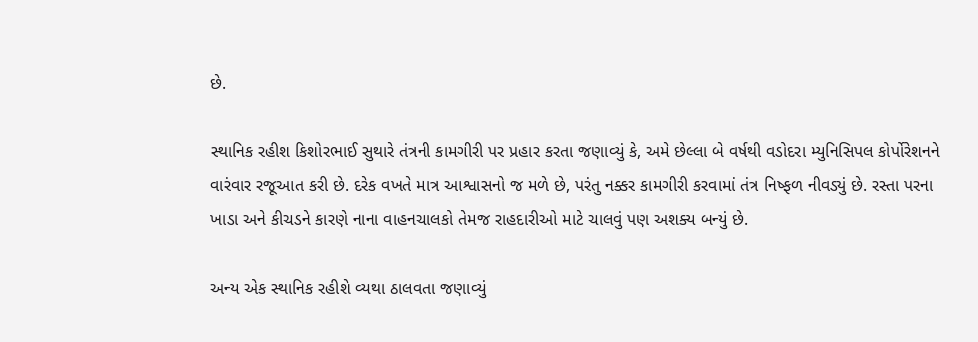છે.

સ્થાનિક રહીશ કિશોરભાઈ સુથારે તંત્રની કામગીરી પર પ્રહાર કરતા જણાવ્યું કે, અમે છેલ્લા બે વર્ષથી વડોદરા મ્યુનિસિપલ કોર્પોરેશનને વારંવાર રજૂઆત કરી છે. દરેક વખતે માત્ર આશ્વાસનો જ મળે છે, પરંતુ નક્કર કામગીરી કરવામાં તંત્ર નિષ્ફળ નીવડ્યું છે. રસ્તા પરના ખાડા અને કીચડને કારણે નાના વાહનચાલકો તેમજ રાહદારીઓ માટે ચાલવું પણ અશક્ય બન્યું છે.

અન્ય એક સ્થાનિક રહીશે વ્યથા ઠાલવતા જણાવ્યું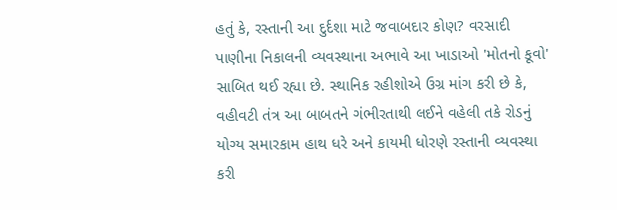હતું કે, રસ્તાની આ દુર્દશા માટે જવાબદાર કોણ? વરસાદી પાણીના નિકાલની વ્યવસ્થાના અભાવે આ ખાડાઓ 'મોતનો કૂવો' સાબિત થઈ રહ્યા છે. સ્થાનિક રહીશોએ ઉગ્ર માંગ કરી છે કે, વહીવટી તંત્ર આ બાબતને ગંભીરતાથી લઈને વહેલી તકે રોડનું યોગ્ય સમારકામ હાથ ધરે અને કાયમી ધોરણે રસ્તાની વ્યવસ્થા કરી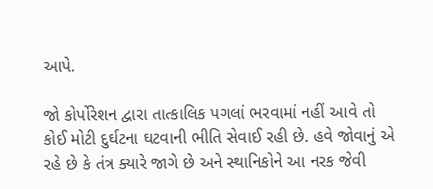આપે.

જો કોર્પોરેશન દ્વારા તાત્કાલિક પગલાં ભરવામાં નહીં આવે તો કોઈ મોટી દુર્ઘટના ઘટવાની ભીતિ સેવાઈ રહી છે. હવે જોવાનું એ રહે છે કે તંત્ર ક્યારે જાગે છે અને સ્થાનિકોને આ નરક જેવી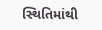સ્થિતિમાંથી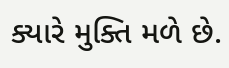ક્યારે મુક્તિ મળે છે.